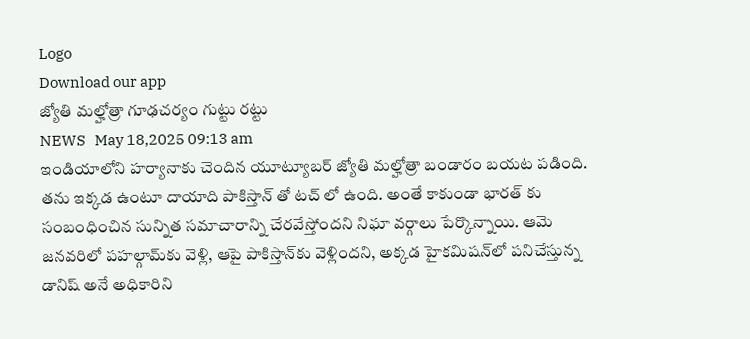Logo
Download our app
జ్యోతి మ‌ల్హోత్రా గూఢచర్యం గుట్టు ర‌ట్టు
NEWS   May 18,2025 09:13 am
ఇండియాలోని హ‌ర్యానాకు చెందిన యూట్యూబ‌ర్ జ్యోతి మ‌ల్హోత్రా బండారం బ‌య‌ట ప‌డింది. త‌ను ఇక్క‌డ ఉంటూ దాయాది పాకిస్తాన్ తో ట‌చ్ లో ఉంది. అంతే కాకుండా భార‌త్ కు సంబంధించిన సున్నిత స‌మాచారాన్ని చేర‌వేస్తోంద‌ని నిఘా వ‌ర్గాలు పేర్కొన్నాయి. ఆమె జనవరిలో పహల్గామ్‌కు వెళ్లి, ఆపై పాకిస్తాన్‌కు వెళ్లిందని, అక్క‌డ హైకమిషన్‌లో పనిచేస్తున్న డానిష్ అనే అధికారిని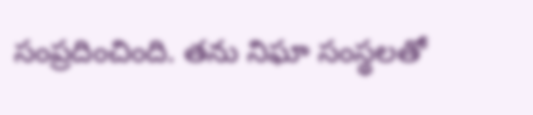సంప్రదించింది. త‌ను నిఘా సంస్థ‌ల‌తో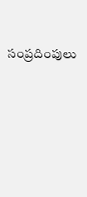సంప్ర‌దింపులు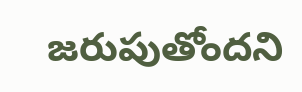జ‌రుపుతోంద‌ని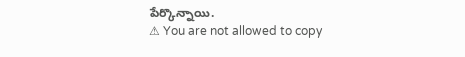పేర్కొన్నాయి.
⚠ You are not allowed to copy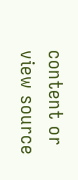content or view source